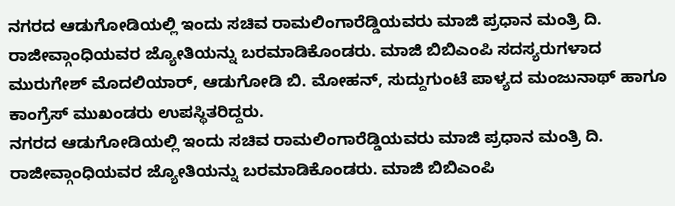ನಗರದ ಆಡುಗೋಡಿಯಲ್ಲಿ ಇಂದು ಸಚಿವ ರಾಮಲಿಂಗಾರೆಡ್ಡಿಯವರು ಮಾಜಿ ಪ್ರಧಾನ ಮಂತ್ರಿ ದಿ. ರಾಜೀವ್ಗಾಂಧಿಯವರ ಜ್ಯೋತಿಯನ್ನು ಬರಮಾಡಿಕೊಂಡರು. ಮಾಜಿ ಬಿಬಿಎಂಪಿ ಸದಸ್ಯರುಗಳಾದ ಮುರುಗೇಶ್ ಮೊದಲಿಯಾರ್, ಆಡುಗೋಡಿ ಬಿ. ಮೋಹನ್, ಸುದ್ದುಗುಂಟೆ ಪಾಳ್ಯದ ಮಂಜುನಾಥ್ ಹಾಗೂ ಕಾಂಗ್ರೆಸ್ ಮುಖಂಡರು ಉಪಸ್ಥಿತರಿದ್ದರು.
ನಗರದ ಆಡುಗೋಡಿಯಲ್ಲಿ ಇಂದು ಸಚಿವ ರಾಮಲಿಂಗಾರೆಡ್ಡಿಯವರು ಮಾಜಿ ಪ್ರಧಾನ ಮಂತ್ರಿ ದಿ. ರಾಜೀವ್ಗಾಂಧಿಯವರ ಜ್ಯೋತಿಯನ್ನು ಬರಮಾಡಿಕೊಂಡರು. ಮಾಜಿ ಬಿಬಿಎಂಪಿ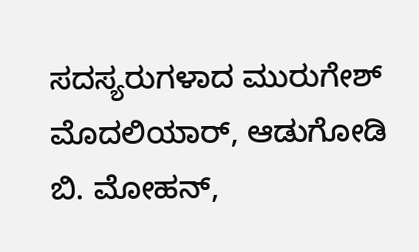ಸದಸ್ಯರುಗಳಾದ ಮುರುಗೇಶ್ ಮೊದಲಿಯಾರ್, ಆಡುಗೋಡಿ ಬಿ. ಮೋಹನ್,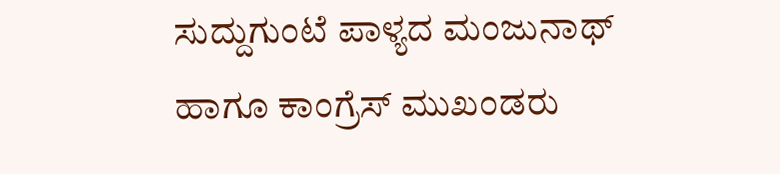ಸುದ್ದುಗುಂಟೆ ಪಾಳ್ಯದ ಮಂಜುನಾಥ್ ಹಾಗೂ ಕಾಂಗ್ರೆಸ್ ಮುಖಂಡರು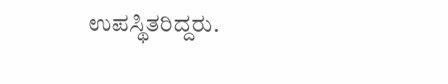ಉಪಸ್ಥಿತರಿದ್ದರು.